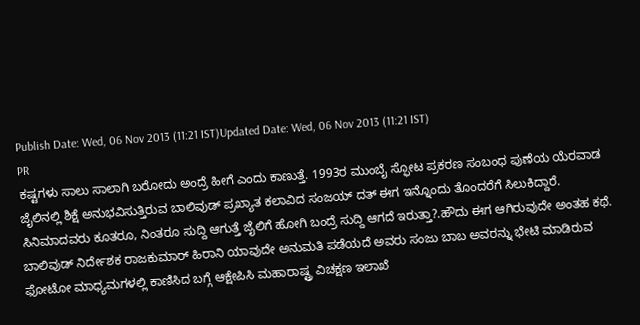Publish Date: Wed, 06 Nov 2013 (11:21 IST)Updated Date: Wed, 06 Nov 2013 (11:21 IST)
PR
ಕಷ್ಟಗಳು ಸಾಲು ಸಾಲಾಗಿ ಬರೋದು ಅಂದ್ರೆ ಹೀಗೆ ಎಂದು ಕಾಣುತ್ತೆ. 1993ರ ಮುಂಬೈ ಸ್ಫೋಟ ಪ್ರಕರಣ ಸಂಬಂಧ ಪುಣೆಯ ಯೆರವಾಡ ಜೈಲಿನಲ್ಲಿ ಶಿಕ್ಷೆ ಅನುಭವಿಸುತ್ತಿರುವ ಬಾಲಿವುಡ್ ಪ್ರಖ್ಯಾತ ಕಲಾವಿದ ಸಂಜಯ್ ದತ್ ಈಗ ಇನ್ನೊಂದು ತೊಂದರೆಗೆ ಸಿಲುಕಿದ್ದಾರೆ.
ಸಿನಿಮಾದವರು ಕೂತರೂ, ನಿಂತರೂ ಸುದ್ದಿ ಆಗುತ್ತೆ ಜೈಲಿಗೆ ಹೋಗಿ ಬಂದ್ರೆ ಸುದ್ದಿ ಆಗದೆ ಇರುತ್ತಾ?.ಹೌದು ಈಗ ಆಗಿರುವುದೇ ಅಂತಹ ಕಥೆ. ಬಾಲಿವುಡ್ ನಿರ್ದೇಶಕ ರಾಜಕುಮಾರ್ ಹಿರಾನಿ ಯಾವುದೇ ಅನುಮತಿ ಪಡೆಯದೆ ಅವರು ಸಂಜು ಬಾಬ ಅವರನ್ನು ಭೇಟಿ ಮಾಡಿರುವ ಫೋಟೋ ಮಾಧ್ಯಮಗಳಲ್ಲಿ ಕಾಣಿಸಿದ ಬಗ್ಗೆ ಆಕ್ಷೇಪಿಸಿ ಮಹಾರಾಷ್ಟ್ರ ವಿಚಕ್ಷಣ ಇಲಾಖೆ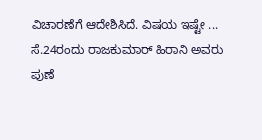ವಿಚಾರಣೆಗೆ ಆದೇಶಿಸಿದೆ. ವಿಷಯ ಇಷ್ಟೇ ...
ಸೆ.24ರಂದು ರಾಜಕುಮಾರ್ ಹಿರಾನಿ ಅವರು ಪುಣೆ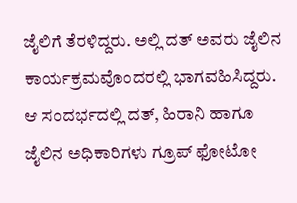ಜೈಲಿಗೆ ತೆರಳಿದ್ದರು. ಅಲ್ಲಿ ದತ್ ಅವರು ಜೈಲಿನ ಕಾರ್ಯಕ್ರಮವೊಂದರಲ್ಲಿ ಭಾಗವಹಿಸಿದ್ದರು. ಆ ಸಂದರ್ಭದಲ್ಲಿ ದತ್, ಹಿರಾನಿ ಹಾಗೂ ಜೈಲಿನ ಅಧಿಕಾರಿಗಳು ಗ್ರೂಪ್ ಫೋಟೋ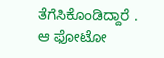ತೆಗೆಸಿಕೊಂಡಿದ್ದಾರೆ . ಆ ಫೋಟೋ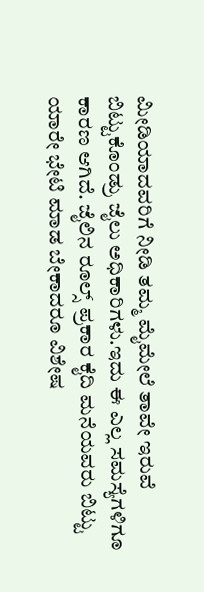ಮೀಡಿಯಾದವರಿಗೆ ನೀಡಿ ತಮ್ಮ ಮೈಮೇಲೆ ತಾವೇ ಇರುವೆ ಬಿಟ್ಟುಕೊಂಡ್ರು ಜೈಲು ಅಧಿಕಾರಿಗಳು.ಇದು ಈ ಎಲ್ಲ ಸಮಸ್ಯೆಗಳಿಗೂ ಕಾರಣ ಆಗಿದೆ. ಜೈಲಿನ ರೂಲ್ಸ್ ಪ್ರಕಾರ ಕೈದಿ ಮನೆಯವರು ಬಿಟ್ಟು ಯಾರೇ ಭೇಟಿ ಮಾಡ ಬೇಕಾದರೂ ವಿಶೇಷ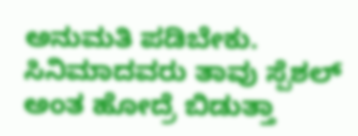ಅನುಮತಿ ಪಡಿಬೇಕು. ಸಿನಿಮಾದವರು ತಾವು ಸ್ಪೆಶಲ್ ಅಂತ ಹೋದ್ರೆ ಬಿಡುತ್ತಾ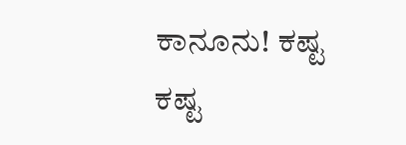ಕಾನೂನು! ಕಷ್ಟ ಕಷ್ಟ